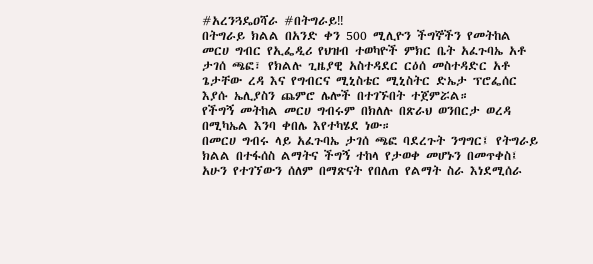#አረንጓዴዐሻራ #በትግራይ‼
በትግራይ ክልል በአንድ ቀን 500 ሚሊዮን ችግኞችን የመትከል መርሀ ግብር የኢፌዲሪ የህዝብ ተወካዮች ምክር ቤት አፈጉባኤ አቶ ታገሰ ጫፎ፣ የክልሉ ጊዜያዊ አስተዳደር ርዕሰ መስተዳድር አቶ ጌታቸው ረዳ እና የግብርና ሚኒስቴር ሚኒስትር ድኤታ ፕሮፌሰር እያሱ ኤሊያስን ጨምሮ ሌሎች በተገኙበት ተጀምሯል።
የችግኝ መትከል መርሀ ግብሩም በክለሉ በጽራህ ወንበርታ ወረዳ በሚካኤል እንባ ቀበሌ እየተካሄደ ነው።
በመርሀ ግብሩ ላይ አፈጉባኤ ታገሰ ጫፎ ባደረጉት ንግግር፤ የትግራይ ክልል በተፋሰስ ልማትና ችግኝ ተከላ የታወቀ መሆኑን በመጥቀስ፤ አሁን የተገኘውን ሰለም በማጽናት የበለጠ የልማት ስራ እነደሚሰራ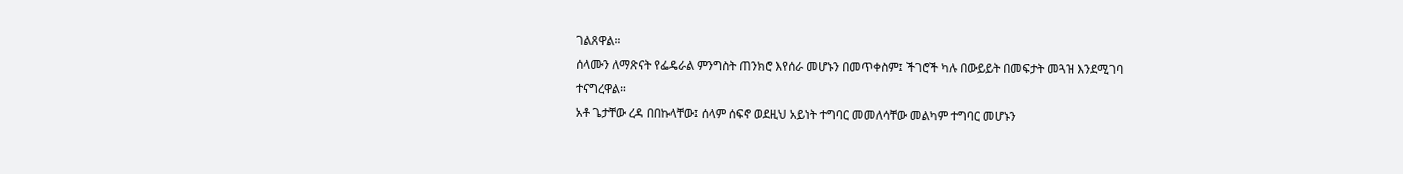ገልጸዋል።
ሰላሙን ለማጽናት የፌዴራል ምንግስት ጠንክሮ እየሰራ መሆኑን በመጥቀስም፤ ችገሮች ካሉ በውይይት በመፍታት መጓዝ እንደሚገባ ተናግረዋል።
አቶ ጌታቸው ረዳ በበኩላቸው፤ ሰላም ሰፍኖ ወደዚህ አይነት ተግባር መመለሳቸው መልካም ተግባር መሆኑን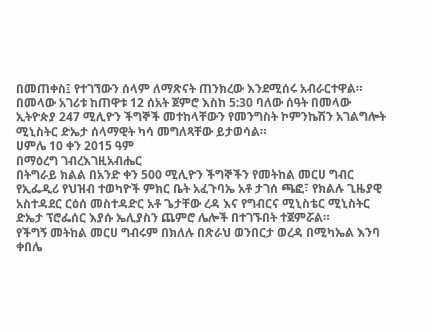በመጠቀስ፤ የተገኘውን ሰላም ለማጽናት ጠንክረው እንደሚሰሩ አብራርተዋል።
በመላው አገሪቱ ከጠዋቱ 12 ሰአት ጀምሮ እስከ 5:30 ባለው ሰዓት በመላው ኢትዮጵያ 247 ሚሊዮን ችግኞች መተከላቸውን የመንግስት ኮምንኬሽን አገልግሎት ሚኒስትር ድኤታ ሰላማዊት ካሳ መግለጻቸው ይታወሳል።
ሀምሌ 10 ቀን 2015 ዓም
በማዕረግ ገብረእገዚአብሔር
በትግራይ ክልል በአንድ ቀን 500 ሚሊዮን ችግኞችን የመትከል መርሀ ግብር የኢፌዲሪ የህዝብ ተወካዮች ምክር ቤት አፈጉባኤ አቶ ታገሰ ጫፎ፣ የክልሉ ጊዜያዊ አስተዳደር ርዕሰ መስተዳድር አቶ ጌታቸው ረዳ እና የግብርና ሚኒስቴር ሚኒስትር ድኤታ ፕሮፌሰር እያሱ ኤሊያስን ጨምሮ ሌሎች በተገኙበት ተጀምሯል።
የችግኝ መትከል መርሀ ግብሩም በክለሉ በጽራህ ወንበርታ ወረዳ በሚካኤል እንባ ቀበሌ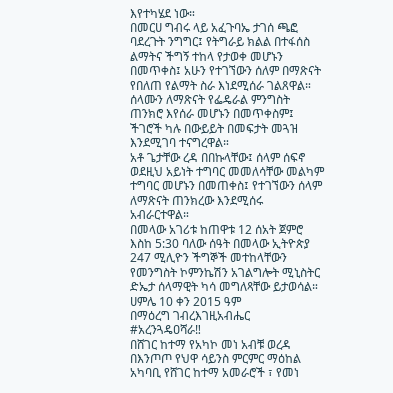እየተካሄደ ነው።
በመርሀ ግብሩ ላይ አፈጉባኤ ታገሰ ጫፎ ባደረጉት ንግግር፤ የትግራይ ክልል በተፋሰስ ልማትና ችግኝ ተከላ የታወቀ መሆኑን በመጥቀስ፤ አሁን የተገኘውን ሰለም በማጽናት የበለጠ የልማት ስራ እነደሚሰራ ገልጸዋል።
ሰላሙን ለማጽናት የፌዴራል ምንግስት ጠንክሮ እየሰራ መሆኑን በመጥቀስም፤ ችገሮች ካሉ በውይይት በመፍታት መጓዝ እንደሚገባ ተናግረዋል።
አቶ ጌታቸው ረዳ በበኩላቸው፤ ሰላም ሰፍኖ ወደዚህ አይነት ተግባር መመለሳቸው መልካም ተግባር መሆኑን በመጠቀስ፤ የተገኘውን ሰላም ለማጽናት ጠንክረው እንደሚሰሩ አብራርተዋል።
በመላው አገሪቱ ከጠዋቱ 12 ሰአት ጀምሮ እስከ 5:30 ባለው ሰዓት በመላው ኢትዮጵያ 247 ሚሊዮን ችግኞች መተከላቸውን የመንግስት ኮምንኬሽን አገልግሎት ሚኒስትር ድኤታ ሰላማዊት ካሳ መግለጻቸው ይታወሳል።
ሀምሌ 10 ቀን 2015 ዓም
በማዕረግ ገብረእገዚአብሔር
#አረንጓዴዐሻራ‼
በሸገር ከተማ የአካኮ መነ አብቹ ወረዳ በእንጦጦ የህዋ ሳይንስ ምርምር ማዕከል አካባቢ የሸገር ከተማ አመራሮች ፣ የመነ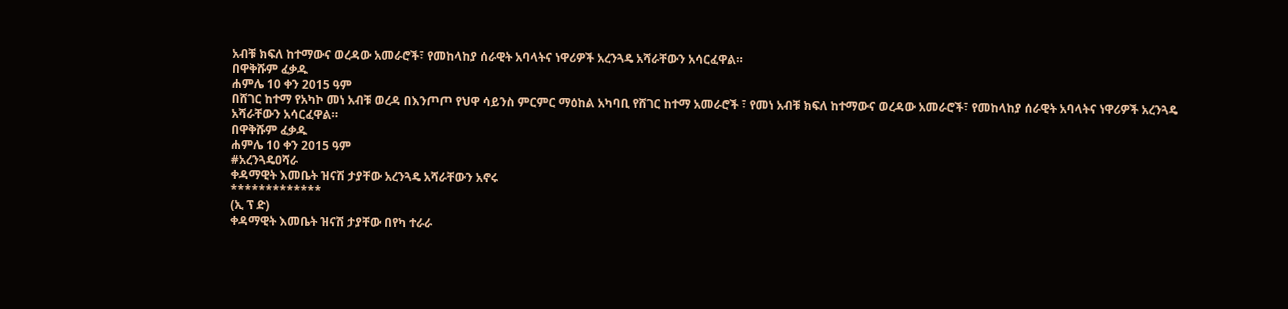አብቹ ክፍለ ከተማውና ወረዳው አመራሮች፣ የመከላከያ ሰራዊት አባላትና ነዋሪዎች አረንጓዴ አሻራቸውን አሳርፈዋል።
በዋቅሹም ፈቃዱ
ሐምሌ 10 ቀን 2015 ዓም
በሸገር ከተማ የአካኮ መነ አብቹ ወረዳ በእንጦጦ የህዋ ሳይንስ ምርምር ማዕከል አካባቢ የሸገር ከተማ አመራሮች ፣ የመነ አብቹ ክፍለ ከተማውና ወረዳው አመራሮች፣ የመከላከያ ሰራዊት አባላትና ነዋሪዎች አረንጓዴ አሻራቸውን አሳርፈዋል።
በዋቅሹም ፈቃዱ
ሐምሌ 10 ቀን 2015 ዓም
#አረንጓዴዐሻራ
ቀዳማዊት እመቤት ዝናሽ ታያቸው አረንጓዴ አሻራቸውን አኖሩ
*************
(ኢ ፕ ድ)
ቀዳማዊት እመቤት ዝናሽ ታያቸው በየካ ተራራ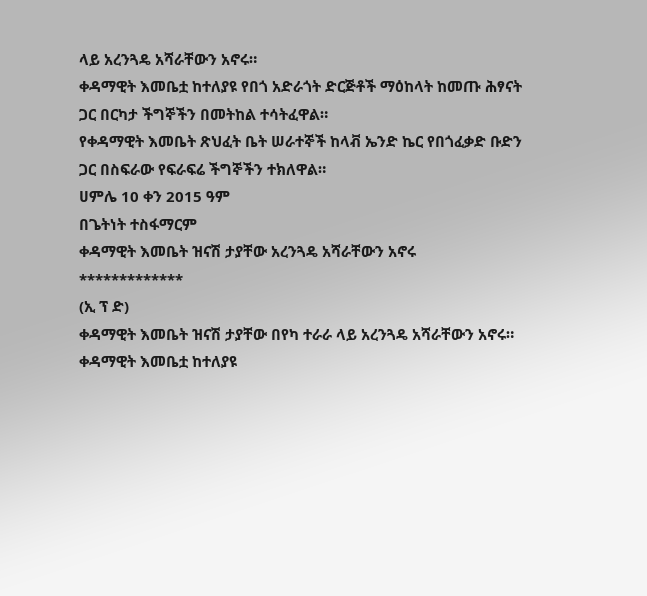ላይ አረንጓዴ አሻራቸውን አኖሩ።
ቀዳማዊት እመቤቷ ከተለያዩ የበጎ አድራጎት ድርጅቶች ማዕከላት ከመጡ ሕፃናት ጋር በርካታ ችግኞችን በመትከል ተሳትፈዋል።
የቀዳማዊት እመቤት ጽህፈት ቤት ሠራተኞች ከላቭ ኤንድ ኬር የበጎፈቃድ ቡድን ጋር በስፍራው የፍራፍሬ ችግኞችን ተክለዋል።
ሀምሌ 10 ቀን 2015 ዓም
በጌትነት ተስፋማርም
ቀዳማዊት እመቤት ዝናሽ ታያቸው አረንጓዴ አሻራቸውን አኖሩ
*************
(ኢ ፕ ድ)
ቀዳማዊት እመቤት ዝናሽ ታያቸው በየካ ተራራ ላይ አረንጓዴ አሻራቸውን አኖሩ።
ቀዳማዊት እመቤቷ ከተለያዩ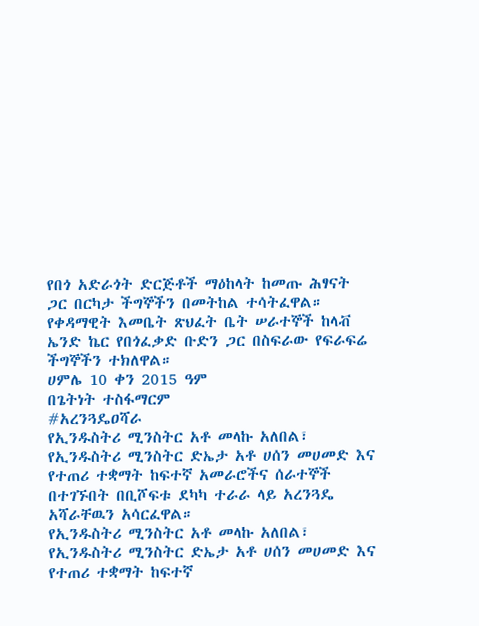የበጎ አድራጎት ድርጅቶች ማዕከላት ከመጡ ሕፃናት ጋር በርካታ ችግኞችን በመትከል ተሳትፈዋል።
የቀዳማዊት እመቤት ጽህፈት ቤት ሠራተኞች ከላቭ ኤንድ ኬር የበጎፈቃድ ቡድን ጋር በስፍራው የፍራፍሬ ችግኞችን ተክለዋል።
ሀምሌ 10 ቀን 2015 ዓም
በጌትነት ተስፋማርም
#አረንጓዴዐሻራ
የኢንዱስትሪ ሚንስትር አቶ መላኩ አለበል፣ የኢንዱስትሪ ሚንስትር ድኤታ አቶ ሀሰን መሀመድ እና የተጠሪ ተቋማት ከፍተኛ አመራሮችና ሰራተኞች በተገኙበት በቢሾፍቱ ደካካ ተራራ ላይ አረንጓዴ አሻራቸዉን አሳርፈዋል።
የኢንዱስትሪ ሚንስትር አቶ መላኩ አለበል፣ የኢንዱስትሪ ሚንስትር ድኤታ አቶ ሀሰን መሀመድ እና የተጠሪ ተቋማት ከፍተኛ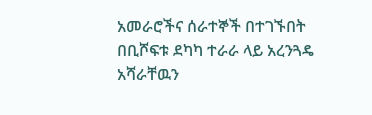አመራሮችና ሰራተኞች በተገኙበት በቢሾፍቱ ደካካ ተራራ ላይ አረንጓዴ አሻራቸዉን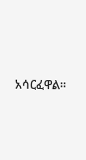አሳርፈዋል።